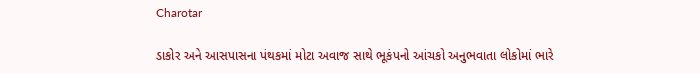Charotar

ડાકોર અને આસપાસના પંથકમાં મોટા અવાજ સાથે ભૂકંપનો આંચકો અનુભવાતા લોકોમાં ભારે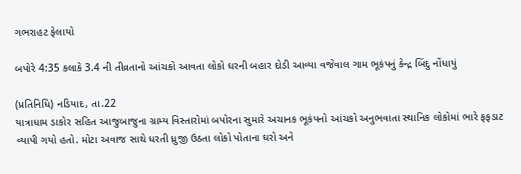ગભરાહટ ફેલાયો

બપોરે 4:35 કલાકે 3.4 ની તીવ્રતાનો આંચકો આવતા લોકો ઘરની બહાર દોડી આવ્યા વજેવાલ ગામ ભૂકંપનું કેન્દ્ર બિંદુ નોંધાયું

(પ્રતિનિધિ) નડિયાદ, તા.22
યાત્રાધામ ડાકોર સહિત આજુબાજુના ગ્રામ્ય વિસ્તારોમાં બપોરના સુમારે અચાનક ભૂકંપનો આંચકો અનુભવાતા સ્થાનિક લોકોમાં ભારે ફફડાટ વ્યાપી ગયો હતો. મોટા અવાજ સાથે ધરતી ધ્રુજી ઉઠતા લોકો પોતાના ઘરો અને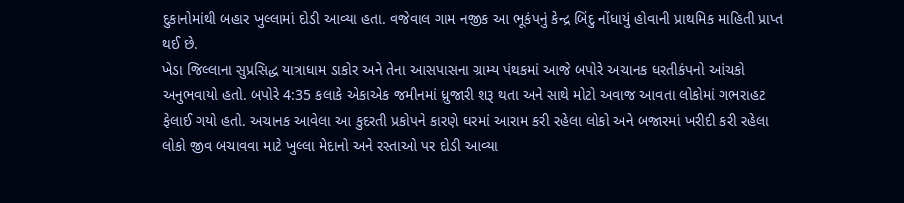દુકાનોમાંથી બહાર ખુલ્લામાં દોડી આવ્યા હતા. વજેવાલ ગામ નજીક આ ભૂકંપનું કેન્દ્ર બિંદુ નોંધાયું હોવાની પ્રાથમિક માહિતી પ્રાપ્ત થઈ છે.
ખેડા જિલ્લાના સુપ્રસિદ્ધ યાત્રાધામ ડાકોર અને તેના આસપાસના ગ્રામ્ય પંથકમાં આજે બપોરે અચાનક ધરતીકંપનો આંચકો અનુભવાયો હતો. બપોરે 4:35 કલાકે એકાએક જમીનમાં ધ્રુજારી શરૂ થતા અને સાથે મોટો અવાજ આવતા લોકોમાં ગભરાહટ ફેલાઈ ગયો હતો. અચાનક આવેલા આ કુદરતી પ્રકોપને કારણે ઘરમાં આરામ કરી રહેલા લોકો અને બજારમાં ખરીદી કરી રહેલા લોકો જીવ બચાવવા માટે ખુલ્લા મેદાનો અને રસ્તાઓ પર દોડી આવ્યા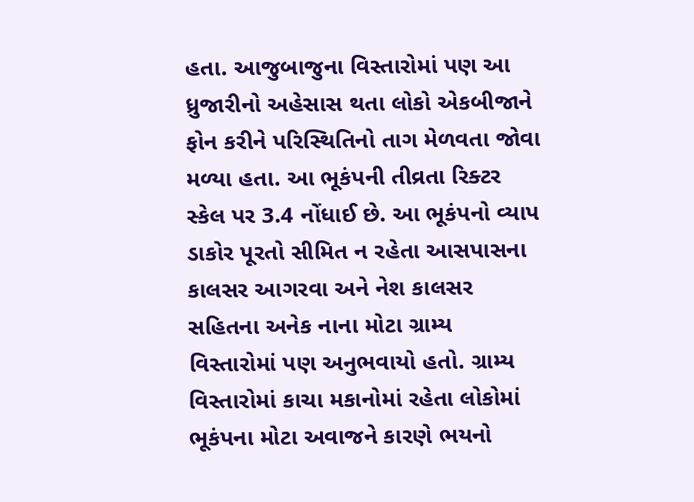હતા. આજુબાજુના વિસ્તારોમાં પણ આ ધ્રુજારીનો અહેસાસ થતા લોકો એકબીજાને ફોન કરીને પરિસ્થિતિનો તાગ મેળવતા જોવા મળ્યા હતા. આ ભૂકંપની તીવ્રતા રિક્ટર સ્કેલ પર 3.4 નોંધાઈ છે. આ ભૂકંપનો વ્યાપ ડાકોર પૂરતો સીમિત ન રહેતા આસપાસના કાલસર આગરવા અને નેશ કાલસર સહિતના અનેક નાના મોટા ગ્રામ્ય વિસ્તારોમાં પણ અનુભવાયો હતો. ગ્રામ્ય વિસ્તારોમાં કાચા મકાનોમાં રહેતા લોકોમાં ભૂકંપના મોટા અવાજને કારણે ભયનો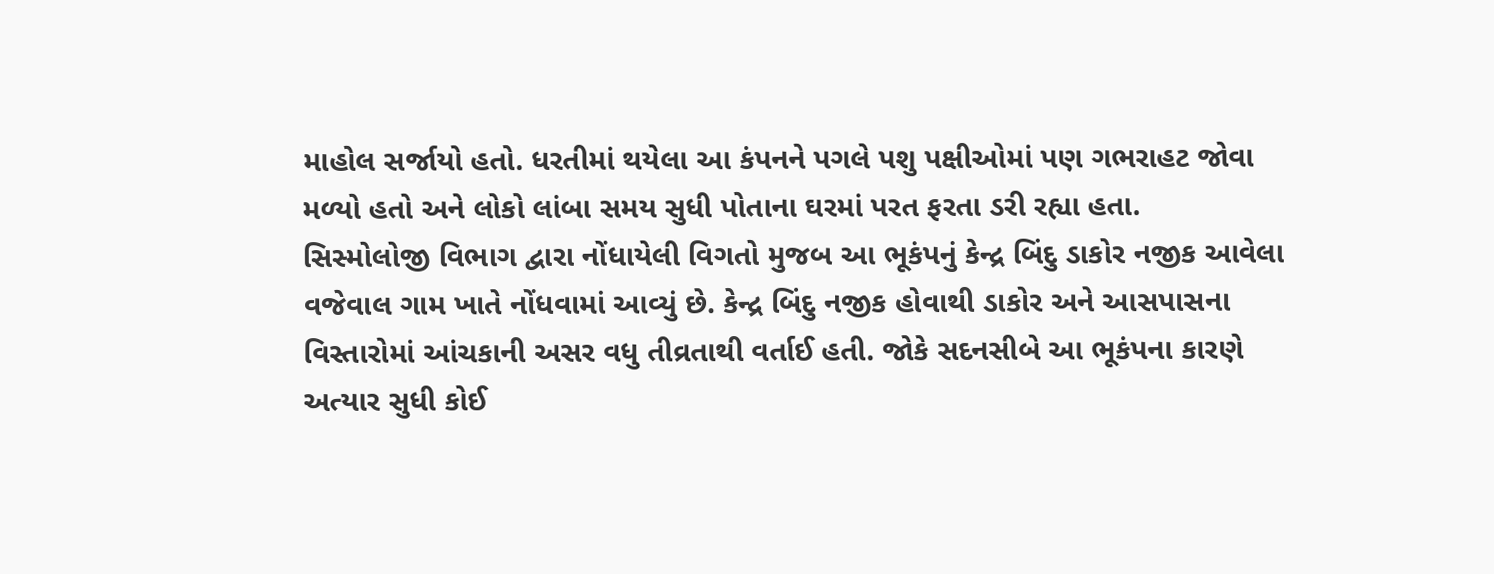માહોલ સર્જાયો હતો. ધરતીમાં થયેલા આ કંપનને પગલે પશુ પક્ષીઓમાં પણ ગભરાહટ જોવા મળ્યો હતો અને લોકો લાંબા સમય સુધી પોતાના ઘરમાં પરત ફરતા ડરી રહ્યા હતા.
સિસ્મોલોજી વિભાગ દ્વારા નોંધાયેલી વિગતો મુજબ આ ભૂકંપનું કેન્દ્ર બિંદુ ડાકોર નજીક આવેલા વજેવાલ ગામ ખાતે નોંધવામાં આવ્યું છે. કેન્દ્ર બિંદુ નજીક હોવાથી ડાકોર અને આસપાસના વિસ્તારોમાં આંચકાની અસર વધુ તીવ્રતાથી વર્તાઈ હતી. જોકે સદનસીબે આ ભૂકંપના કારણે અત્યાર સુધી કોઈ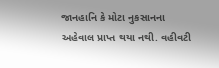જાનહાનિ કે મોટા નુકસાનના અહેવાલ પ્રાપ્ત થયા નથી. વહીવટી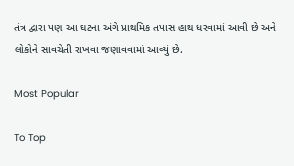તંત્ર દ્વારા પણ આ ઘટના અંગે પ્રાથમિક તપાસ હાથ ધરવામાં આવી છે અને લોકોને સાવચેતી રાખવા જણાવવામાં આવ્યું છે.

Most Popular

To Top